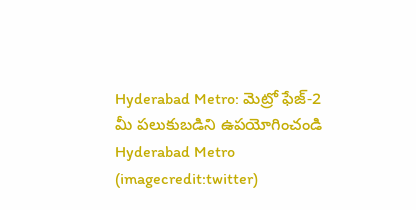Hyderabad Metro: మెట్రో ఫేజ్-2 మీ పలుకుబడిని ఉపయోగించండి
Hyderabad Metro (imagecredit:twitter)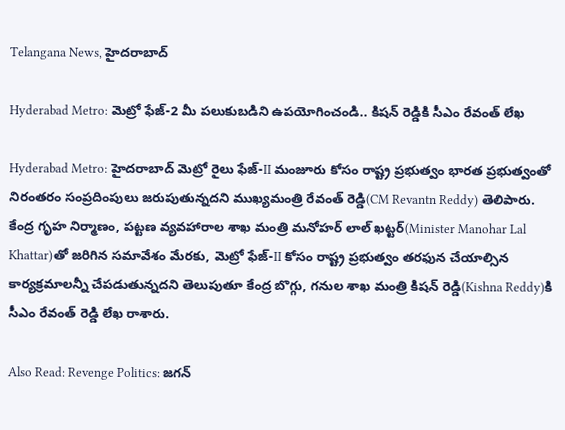Telangana News, హైదరాబాద్

Hyderabad Metro: మెట్రో ఫేజ్-2 మీ పలుకుబడిని ఉపయోగించండి.. కిషన్ రెడ్డికి సీఎం రేవంత్ లేఖ

Hyderabad Metro: హైదరాబాద్ మెట్రో రైలు ఫేజ్-II మంజూరు కోసం రాష్ట్ర ప్రభుత్వం భారత ప్రభుత్వంతో నిరంతరం సంప్రదింపులు జరుపుతున్నదని ముఖ్యమంత్రి రేవంత్ రెడ్డి(CM Revantn Reddy) తెలిపారు. కేంద్ర గృహ నిర్మాణం, పట్టణ వ్యవహారాల శాఖ మంత్రి మనోహర్ లాల్ ఖట్టర్‌(Minister Manohar Lal Khattar)తో జరిగిన సమావేశం మేరకు, మెట్రో ఫేజ్-II కోసం రాష్ట్ర ప్రభుత్వం తరఫున చేయాల్సిన కార్యక్రమాలన్నీ చేపడుతున్నదని తెలుపుతూ కేంద్ర బొగ్గు, గనుల శాఖ మంత్రి కిషన్ రెడ్డి(Kishna Reddy)కి సీఎం రేవంత్ రెడ్డి లేఖ రాశారు.

Also Read: Revenge Politics: జగన్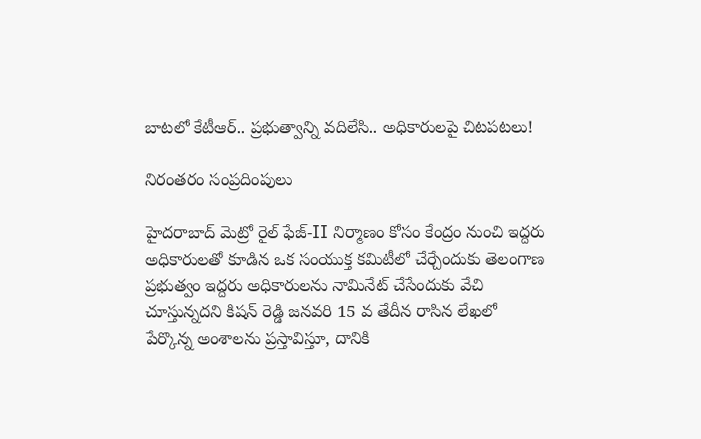బాటలో కేటీఆర్.. ప్రభుత్వాన్ని వదిలేసి.. అధికారులపై చిటపటలు!

నిరంతరం సంప్రదింపులు

హైదరాబాద్ మెట్రో రైల్ ఫేజ్-II నిర్మాణం కోసం కేంద్రం నుంచి ఇద్దరు అధికారులతో కూడిన ఒక సంయుక్త కమిటీలో చేర్చేందుకు తెలంగాణ ప్రభుత్వం ఇద్దరు అధికారులను నామినేట్ చేసేందుకు వేచి చూస్తున్నదని కిషన్ రెడ్డి జనవరి 15 వ తేదీన రాసిన లేఖలో పేర్కొన్న అంశాలను ప్రస్తావిస్తూ, దానికి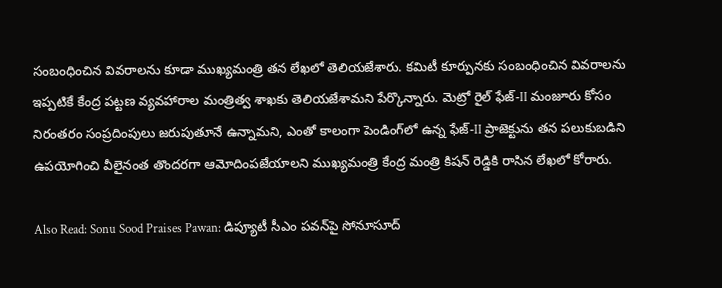సంబంధించిన వివరాలను కూడా ముఖ్యమంత్రి తన లేఖలో తెలియజేశారు. కమిటీ కూర్పునకు సంబంధించిన వివరాలను ఇప్పటికే కేంద్ర పట్టణ వ్యవహారాల మంత్రిత్వ శాఖకు తెలియజేశామని పేర్కొన్నారు. మెట్రో రైల్ ఫేజ్-II మంజూరు కోసం నిరంతరం సంప్రదింపులు జరుపుతూనే ఉన్నామని, ఎంతో కాలంగా పెండింగ్‌లో ఉన్న ఫేజ్-II ప్రాజెక్టును తన పలుకుబడిని ఉపయోగించి వీలైనంత తొందరగా ఆమోదింపజేయాలని ముఖ్యమంత్రి కేంద్ర మంత్రి కిషన్ రెడ్డికి రాసిన లేఖలో కోరారు.

Also Read: Sonu Sood Praises Pawan: డిప్యూటీ సీఎం పవన్‌పై సోనూసూద్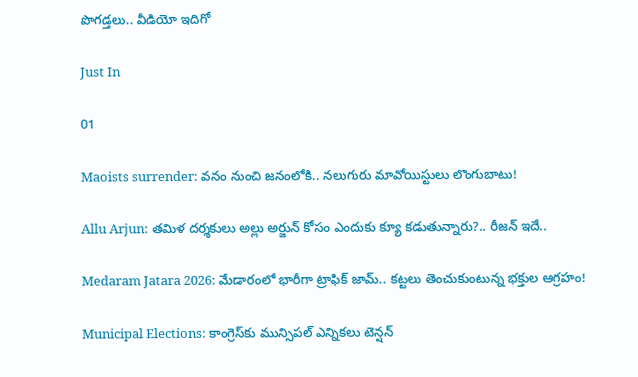పొగడ్తలు.. వీడియో ఇదిగో

Just In

01

Maoists surrender: వనం నుంచి జనంలోకి.. నలుగురు మావోయిస్టులు లొంగుబాటు!

Allu Arjun: తమిళ దర్శకులు అల్లు అర్జున్ కోసం ఎందుకు క్యూ కడుతున్నారు?.. రీజన్ ఇదే..

Medaram Jatara 2026: మేడారంలో భారీగా ట్రాఫిక్ జామ్.. కట్టలు తెంచుకుంటున్న భక్తుల ఆగ్రహం!

Municipal Elections: కాంగ్రెస్‌కు మున్సిపల్ ఎన్నికలు టెన్షన్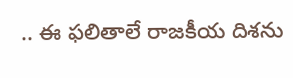.. ఈ ఫలితాలే రాజకీయ దిశను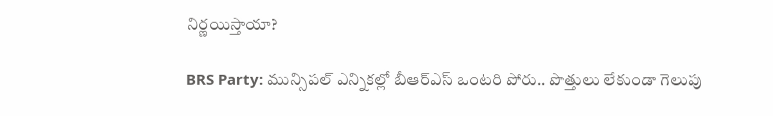నిర్ణయిస్తాయా?

BRS Party: మున్సిపల్ ఎన్నికల్లో బీఆర్ఎస్ ఒంటరి పోరు.. పొత్తులు లేకుండా గెలుపు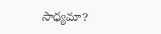సాధ్యమా?